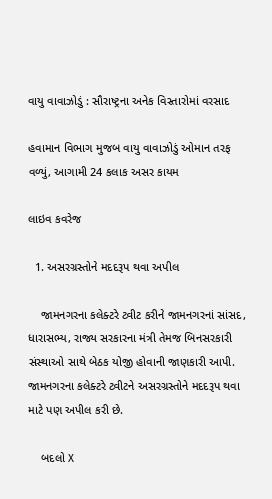વાયુ વાવાઝોડું : સૌરાષ્ટ્રના અનેક વિસ્તારોમાં વરસાદ

હવામાન વિભાગ મુજબ વાયુ વાવાઝોડું ઓમાન તરફ વળ્યું, આગામી 24 કલાક અસર કાયમ

લાઇવ કવરેજ

  1. અસરગ્રસ્તોને મદદરૂપ થવા અપીલ

    જામનગરના કલેક્ટરે ટ્વીટ કરીને જામનગરનાં સાંસદ, ધારાસભ્ય, રાજ્ય સરકારના મંત્રી તેમજ બિનસરકારી સંસ્થાઓ સાથે બેઠક યોજી હોવાની જાણકારી આપી. જામનગરના કલેક્ટરે ટ્વીટને અસરગ્રસ્તોને મદદરૂપ થવા માટે પણ અપીલ કરી છે.

    બદલો X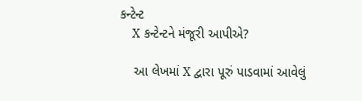કન્ટેન્ટ
    X કન્ટેન્ટને મંજૂરી આપીએ?

    આ લેખમાં X દ્વારા પૂરું પાડવામાં આવેલું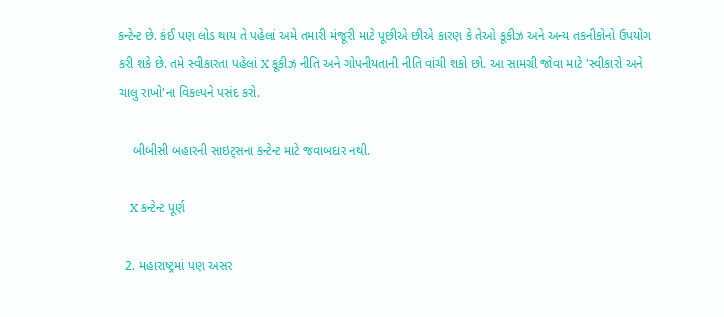કન્ટેન્ટ છે. કંઈ પણ લોડ થાય તે પહેલાં અમે તમારી મંજૂરી માટે પૂછીએ છીએ કારણ કે તેઓ કૂકીઝ અને અન્ય તકનીકોનો ઉપયોગ કરી શકે છે. તમે સ્વીકારતા પહેલાં X કૂકીઝ નીતિ અને ગોપનીયતાની નીતિ વાંચી શકો છો. આ સામગ્રી જોવા માટે 'સ્વીકારો અને ચાલુ રાખો'ના વિકલ્પને પસંદ કરો.

    બીબીસી બહારની સાઇટ્સના કન્ટેન્ટ માટે જવાબદાર નથી.

    X કન્ટેન્ટ પૂર્ણ

  2. મહારાષ્ટ્રમાં પણ અસર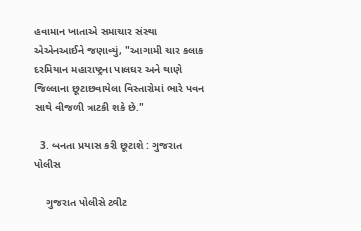હવામાન ખાતાએ સમાચાર સંસ્થા એએનઆઈને જણાવ્યું, "આગામી ચાર કલાક દરમિયાન મહારાષ્ટ્રના પાલઘર અને થાણે જિલ્લાના છૂટાછવાયેલા વિસ્તારોમાં ભારે પવન સાથે વીજળી ત્રાટકી શકે છે."

  3. બનતા પ્રયાસ કરી છૂટાશે : ગુજરાત પોલીસ

    ગુજરાત પોલીસે ટ્વીટ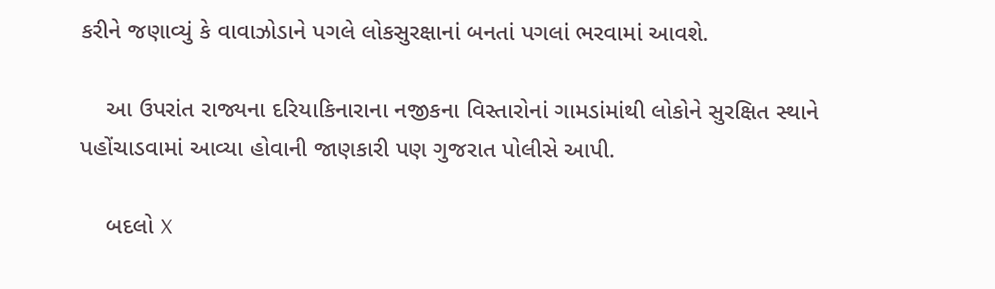કરીને જણાવ્યું કે વાવાઝોડાને પગલે લોકસુરક્ષાનાં બનતાં પગલાં ભરવામાં આવશે.

    આ ઉપરાંત રાજ્યના દરિયાકિનારાના નજીકના વિસ્તારોનાં ગામડાંમાંથી લોકોને સુરક્ષિત સ્થાને પહોંચાડવામાં આવ્યા હોવાની જાણકારી પણ ગુજરાત પોલીસે આપી.

    બદલો X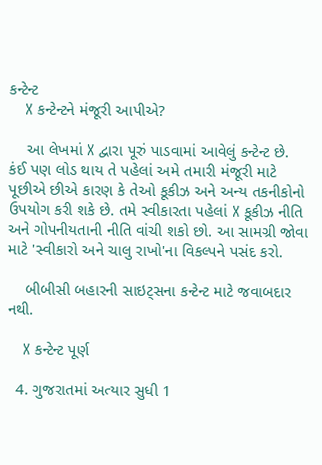કન્ટેન્ટ
    X કન્ટેન્ટને મંજૂરી આપીએ?

    આ લેખમાં X દ્વારા પૂરું પાડવામાં આવેલું કન્ટેન્ટ છે. કંઈ પણ લોડ થાય તે પહેલાં અમે તમારી મંજૂરી માટે પૂછીએ છીએ કારણ કે તેઓ કૂકીઝ અને અન્ય તકનીકોનો ઉપયોગ કરી શકે છે. તમે સ્વીકારતા પહેલાં X કૂકીઝ નીતિ અને ગોપનીયતાની નીતિ વાંચી શકો છો. આ સામગ્રી જોવા માટે 'સ્વીકારો અને ચાલુ રાખો'ના વિકલ્પને પસંદ કરો.

    બીબીસી બહારની સાઇટ્સના કન્ટેન્ટ માટે જવાબદાર નથી.

    X કન્ટેન્ટ પૂર્ણ

  4. ગુજરાતમાં અત્યાર સુધી 1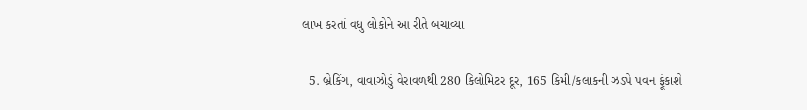લાખ કરતાં વધુ લોકોને આ રીતે બચાવ્યા

  5. બ્રેકિંગ, વાવાઝોડું વેરાવળથી 280 કિલોમિટર દૂર, 165 કિમી/કલાકની ઝડપે પવન ફૂંકાશે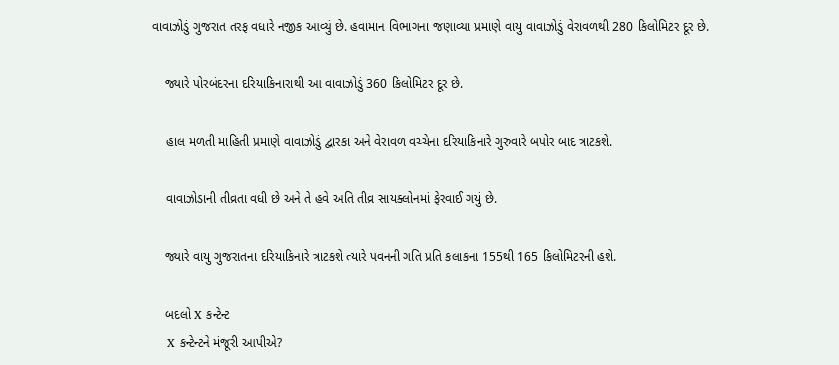વાવાઝોડું ગુજરાત તરફ વધારે નજીક આવ્યું છે. હવામાન વિભાગના જણાવ્યા પ્રમાણે વાયુ વાવાઝોડું વેરાવળથી 280 કિલોમિટર દૂર છે.

    જ્યારે પોરબંદરના દરિયાકિનારાથી આ વાવાઝોડું 360 કિલોમિટર દૂર છે.

    હાલ મળતી માહિતી પ્રમાણે વાવાઝોડું દ્વારકા અને વેરાવળ વચ્ચેના દરિયાકિનારે ગુરુવારે બપોર બાદ ત્રાટકશે.

    વાવાઝોડાની તીવ્રતા વધી છે અને તે હવે અતિ તીવ્ર સાયક્લોનમાં ફેરવાઈ ગયું છે.

    જ્યારે વાયુ ગુજરાતના દરિયાકિનારે ત્રાટકશે ત્યારે પવનની ગતિ પ્રતિ કલાકના 155થી 165 કિલોમિટરની હશે.

    બદલો X કન્ટેન્ટ
    X કન્ટેન્ટને મંજૂરી આપીએ?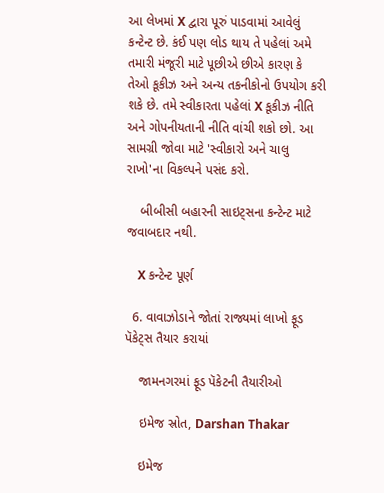આ લેખમાં X દ્વારા પૂરું પાડવામાં આવેલું કન્ટેન્ટ છે. કંઈ પણ લોડ થાય તે પહેલાં અમે તમારી મંજૂરી માટે પૂછીએ છીએ કારણ કે તેઓ કૂકીઝ અને અન્ય તકનીકોનો ઉપયોગ કરી શકે છે. તમે સ્વીકારતા પહેલાં X કૂકીઝ નીતિ અને ગોપનીયતાની નીતિ વાંચી શકો છો. આ સામગ્રી જોવા માટે 'સ્વીકારો અને ચાલુ રાખો'ના વિકલ્પને પસંદ કરો.

    બીબીસી બહારની સાઇટ્સના કન્ટેન્ટ માટે જવાબદાર નથી.

    X કન્ટેન્ટ પૂર્ણ

  6. વાવાઝોડાને જોતાં રાજ્યમાં લાખો ફૂડ પૅકેટ્સ તૈયાર કરાયાં

    જામનગરમાં ફૂડ પૅકેટની તૈયારીઓ

    ઇમેજ સ્રોત, Darshan Thakar

    ઇમેજ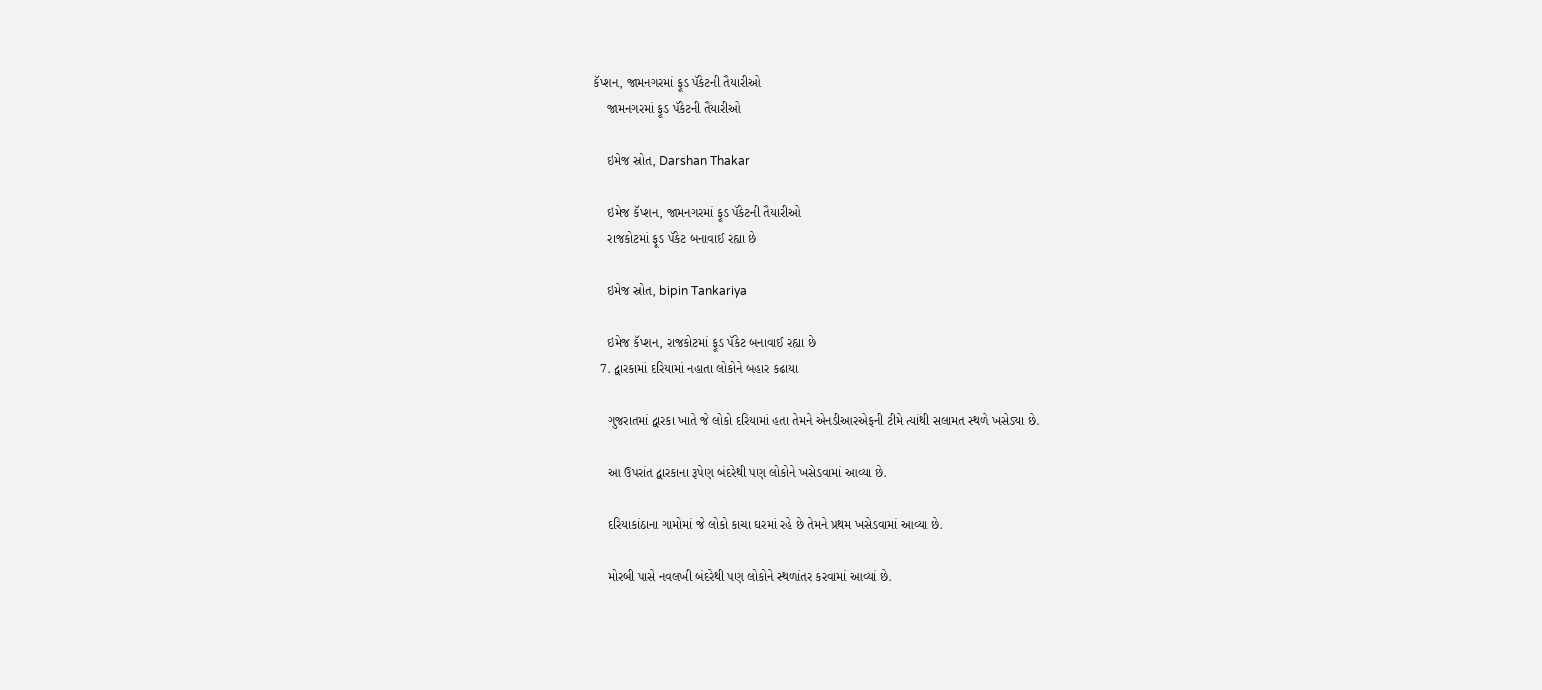કૅપ્શન, જામનગરમાં ફૂડ પૅકેટની તૈયારીઓ
    જામનગરમાં ફૂડ પૅકેટની તૈયારીઓ

    ઇમેજ સ્રોત, Darshan Thakar

    ઇમેજ કૅપ્શન, જામનગરમાં ફૂડ પૅકેટની તૈયારીઓ
    રાજકોટમાં ફૂડ પૅકેટ બનાવાઈ રહ્યા છે

    ઇમેજ સ્રોત, bipin Tankariya

    ઇમેજ કૅપ્શન, રાજકોટમાં ફૂડ પૅકેટ બનાવાઈ રહ્યા છે
  7. દ્વારકામાં દરિયામાં નહાતા લોકોને બહાર કઢાયા

    ગુજરાતમાં દ્વારકા ખાતે જે લોકો દરિયામાં હતા તેમને એનડીઆરએફની ટીમે ત્યાંથી સલામત સ્થળે ખસેડ્યા છે.

    આ ઉપરાંત દ્વારકાના રૂપેણ બંદરેથી પણ લોકોને ખસેડવામાં આવ્યા છે.

    દરિયાકાંઠાના ગામોમાં જે લોકો કાચા ઘરમાં રહે છે તેમને પ્રથમ ખસેડવામાં આવ્યા છે.

    મોરબી પાસે નવલખી બંદરેથી પણ લોકોને સ્થળાંતર કરવામાં આવ્યાં છે.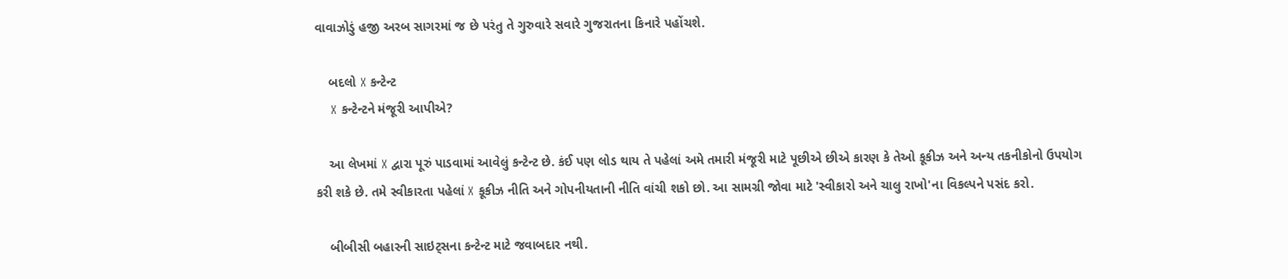વાવાઝોડું હજી અરબ સાગરમાં જ છે પરંતુ તે ગુરુવારે સવારે ગુજરાતના કિનારે પહોંચશે.

    બદલો X કન્ટેન્ટ
    X કન્ટેન્ટને મંજૂરી આપીએ?

    આ લેખમાં X દ્વારા પૂરું પાડવામાં આવેલું કન્ટેન્ટ છે. કંઈ પણ લોડ થાય તે પહેલાં અમે તમારી મંજૂરી માટે પૂછીએ છીએ કારણ કે તેઓ કૂકીઝ અને અન્ય તકનીકોનો ઉપયોગ કરી શકે છે. તમે સ્વીકારતા પહેલાં X કૂકીઝ નીતિ અને ગોપનીયતાની નીતિ વાંચી શકો છો. આ સામગ્રી જોવા માટે 'સ્વીકારો અને ચાલુ રાખો'ના વિકલ્પને પસંદ કરો.

    બીબીસી બહારની સાઇટ્સના કન્ટેન્ટ માટે જવાબદાર નથી.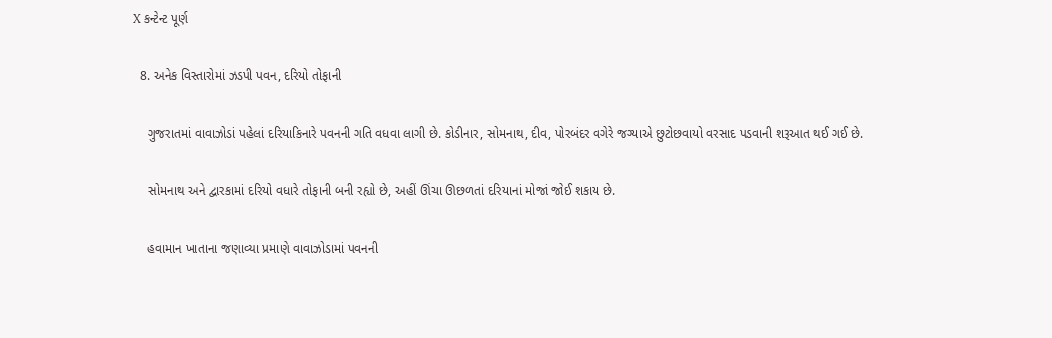X કન્ટેન્ટ પૂર્ણ

  8. અનેક વિસ્તારોમાં ઝડપી પવન, દરિયો તોફાની

    ગુજરાતમાં વાવાઝોડાં પહેલાં દરિયાકિનારે પવનની ગતિ વધવા લાગી છે. કોડીનાર, સોમનાથ, દીવ, પોરબંદર વગેરે જગ્યાએ છુટોછવાયો વરસાદ પડવાની શરૂઆત થઈ ગઈ છે.

    સોમનાથ અને દ્વારકામાં દરિયો વધારે તોફાની બની રહ્યો છે, અહીં ઊંચા ઊછળતાં દરિયાનાં મોજાં જોઈ શકાય છે.

    હવામાન ખાતાના જણાવ્યા પ્રમાણે વાવાઝોડામાં પવનની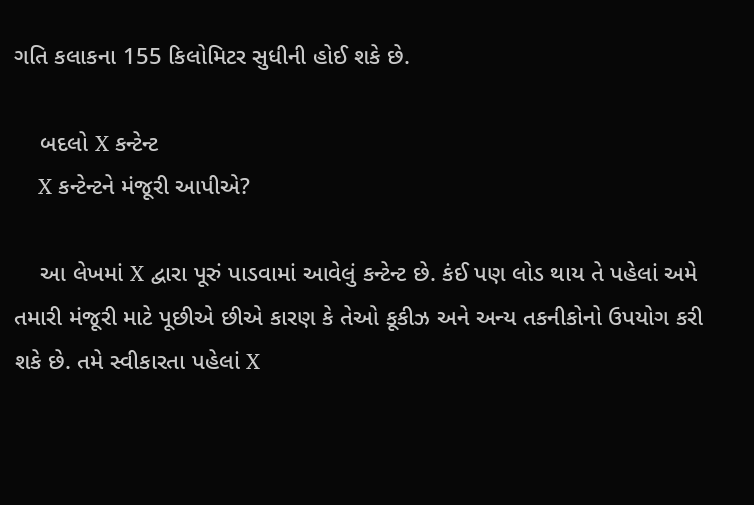ગતિ કલાકના 155 કિલોમિટર સુધીની હોઈ શકે છે.

    બદલો X કન્ટેન્ટ
    X કન્ટેન્ટને મંજૂરી આપીએ?

    આ લેખમાં X દ્વારા પૂરું પાડવામાં આવેલું કન્ટેન્ટ છે. કંઈ પણ લોડ થાય તે પહેલાં અમે તમારી મંજૂરી માટે પૂછીએ છીએ કારણ કે તેઓ કૂકીઝ અને અન્ય તકનીકોનો ઉપયોગ કરી શકે છે. તમે સ્વીકારતા પહેલાં X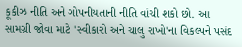કૂકીઝ નીતિ અને ગોપનીયતાની નીતિ વાંચી શકો છો. આ સામગ્રી જોવા માટે 'સ્વીકારો અને ચાલુ રાખો'ના વિકલ્પને પસંદ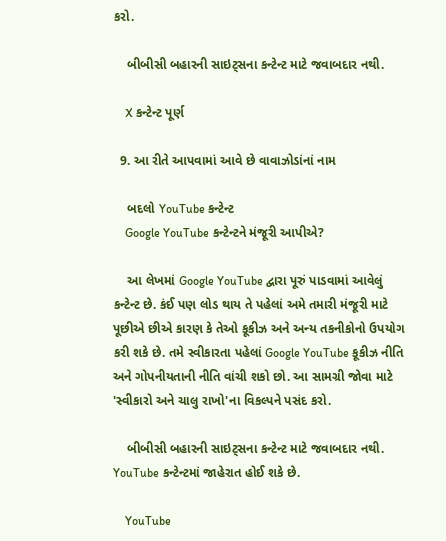કરો.

    બીબીસી બહારની સાઇટ્સના કન્ટેન્ટ માટે જવાબદાર નથી.

    X કન્ટેન્ટ પૂર્ણ

  9. આ રીતે આપવામાં આવે છે વાવાઝોડાંનાં નામ

    બદલો YouTube કન્ટેન્ટ
    Google YouTube કન્ટેન્ટને મંજૂરી આપીએ?

    આ લેખમાં Google YouTube દ્વારા પૂરું પાડવામાં આવેલું કન્ટેન્ટ છે. કંઈ પણ લોડ થાય તે પહેલાં અમે તમારી મંજૂરી માટે પૂછીએ છીએ કારણ કે તેઓ કૂકીઝ અને અન્ય તકનીકોનો ઉપયોગ કરી શકે છે. તમે સ્વીકારતા પહેલાં Google YouTube કૂકીઝ નીતિ અને ગોપનીયતાની નીતિ વાંચી શકો છો. આ સામગ્રી જોવા માટે 'સ્વીકારો અને ચાલુ રાખો'ના વિકલ્પને પસંદ કરો.

    બીબીસી બહારની સાઇટ્સના કન્ટેન્ટ માટે જવાબદાર નથી. YouTube કન્ટેન્ટમાં જાહેરાત હોઈ શકે છે.

    YouTube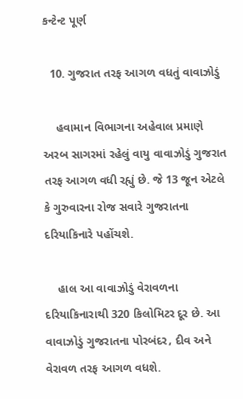કન્ટેન્ટ પૂર્ણ

  10. ગુજરાત તરફ આગળ વધતું વાવાઝોડું

    હવામાન વિભાગના અહેવાલ પ્રમાણે અરબ સાગરમાં રહેલું વાયુ વાવાઝોડું ગુજરાત તરફ આગળ વધી રહ્યું છે. જે 13 જૂન એટલે કે ગુરુવારના રોજ સવારે ગુજરાતના દરિયાકિનારે પહોંચશે.

    હાલ આ વાવાઝોડું વેરાવળના દરિયાકિનારાથી 320 કિલોમિટર દૂર છે. આ વાવાઝોડું ગુજરાતના પોરબંદર, દીવ અને વેરાવળ તરફ આગળ વધશે.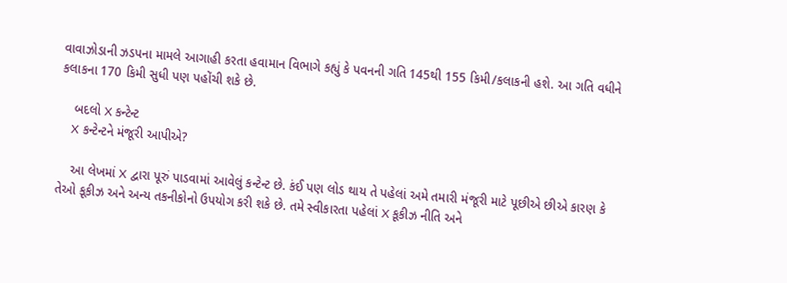વાવાઝોડાની ઝડપના મામલે આગાહી કરતા હવામાન વિભાગે કહ્યું કે પવનની ગતિ 145થી 155 કિમી/કલાકની હશે. આ ગતિ વધીને કલાકના 170 કિમી સુધી પણ પહોંચી શકે છે.

    બદલો X કન્ટેન્ટ
    X કન્ટેન્ટને મંજૂરી આપીએ?

    આ લેખમાં X દ્વારા પૂરું પાડવામાં આવેલું કન્ટેન્ટ છે. કંઈ પણ લોડ થાય તે પહેલાં અમે તમારી મંજૂરી માટે પૂછીએ છીએ કારણ કે તેઓ કૂકીઝ અને અન્ય તકનીકોનો ઉપયોગ કરી શકે છે. તમે સ્વીકારતા પહેલાં X કૂકીઝ નીતિ અને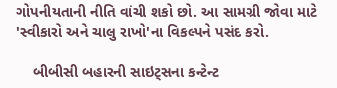ગોપનીયતાની નીતિ વાંચી શકો છો. આ સામગ્રી જોવા માટે 'સ્વીકારો અને ચાલુ રાખો'ના વિકલ્પને પસંદ કરો.

    બીબીસી બહારની સાઇટ્સના કન્ટેન્ટ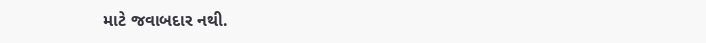માટે જવાબદાર નથી.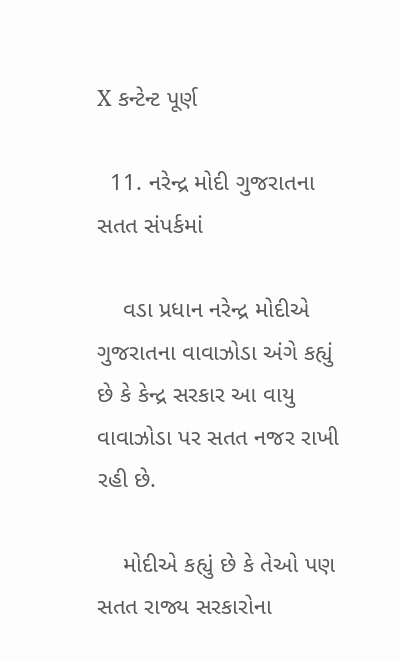X કન્ટેન્ટ પૂર્ણ

  11. નરેન્દ્ર મોદી ગુજરાતના સતત સંપર્કમાં

    વડા પ્રધાન નરેન્દ્ર મોદીએ ગુજરાતના વાવાઝોડા અંગે કહ્યું છે કે કેન્દ્ર સરકાર આ વાયુ વાવાઝોડા પર સતત નજર રાખી રહી છે.

    મોદીએ કહ્યું છે કે તેઓ પણ સતત રાજ્ય સરકારોના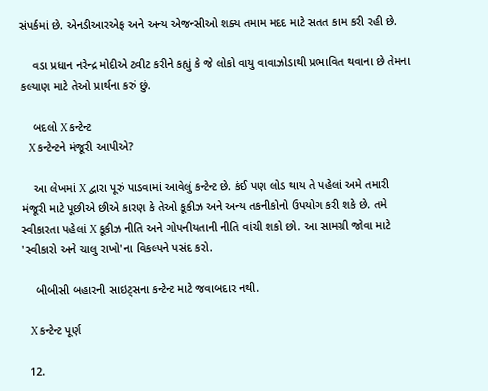સંપર્કમાં છે. એનડીઆરએફ અને અન્ય એજન્સીઓ શક્ય તમામ મદદ માટે સતત કામ કરી રહી છે.

    વડા પ્રધાન નરેન્દ્ર મોદીએ ટ્વીટ કરીને કહ્યું કે જે લોકો વાયુ વાવાઝોડાથી પ્રભાવિત થવાના છે તેમના કલ્યાણ માટે તેઓ પ્રાર્થના કરું છું.

    બદલો X કન્ટેન્ટ
    X કન્ટેન્ટને મંજૂરી આપીએ?

    આ લેખમાં X દ્વારા પૂરું પાડવામાં આવેલું કન્ટેન્ટ છે. કંઈ પણ લોડ થાય તે પહેલાં અમે તમારી મંજૂરી માટે પૂછીએ છીએ કારણ કે તેઓ કૂકીઝ અને અન્ય તકનીકોનો ઉપયોગ કરી શકે છે. તમે સ્વીકારતા પહેલાં X કૂકીઝ નીતિ અને ગોપનીયતાની નીતિ વાંચી શકો છો. આ સામગ્રી જોવા માટે 'સ્વીકારો અને ચાલુ રાખો'ના વિકલ્પને પસંદ કરો.

    બીબીસી બહારની સાઇટ્સના કન્ટેન્ટ માટે જવાબદાર નથી.

    X કન્ટેન્ટ પૂર્ણ

  12.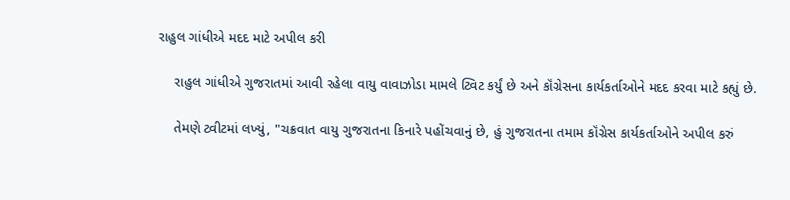રાહુલ ગાંધીએ મદદ માટે અપીલ કરી

    રાહુલ ગાંધીએ ગુજરાતમાં આવી રહેલા વાયુ વાવાઝોડા મામલે ટ્વિટ કર્યું છે અને કૉંગ્રેસના કાર્યકર્તાઓને મદદ કરવા માટે કહ્યું છે.

    તેમણે ટ્વીટમાં લખ્યું, "ચક્રવાત વાયુ ગુજરાતના કિનારે પહોંચવાનું છે, હું ગુજરાતના તમામ કૉંગ્રેસ કાર્યકર્તાઓને અપીલ કરું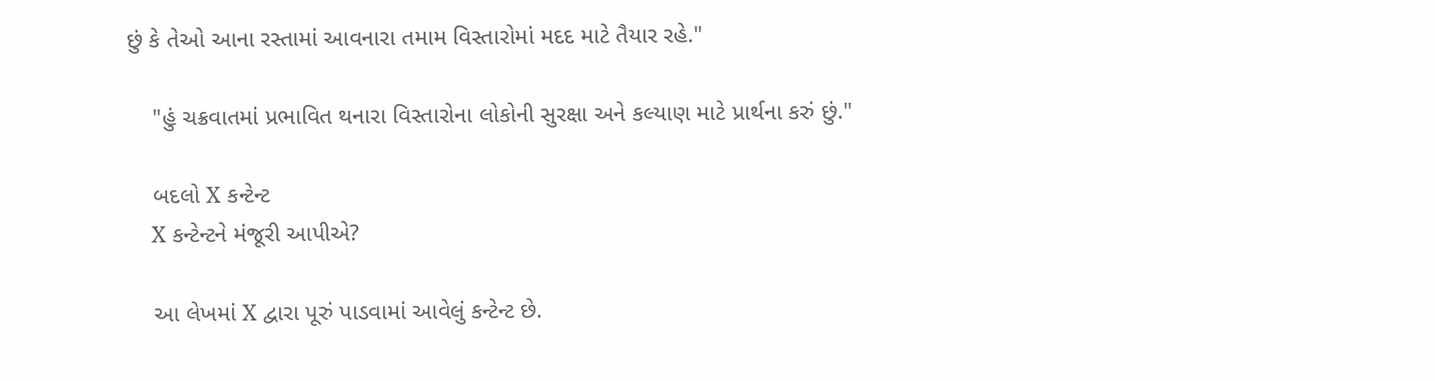છું કે તેઓ આના રસ્તામાં આવનારા તમામ વિસ્તારોમાં મદદ માટે તૈયાર રહે."

    "હું ચક્રવાતમાં પ્રભાવિત થનારા વિસ્તારોના લોકોની સુરક્ષા અને કલ્યાણ માટે પ્રાર્થના કરું છું."

    બદલો X કન્ટેન્ટ
    X કન્ટેન્ટને મંજૂરી આપીએ?

    આ લેખમાં X દ્વારા પૂરું પાડવામાં આવેલું કન્ટેન્ટ છે.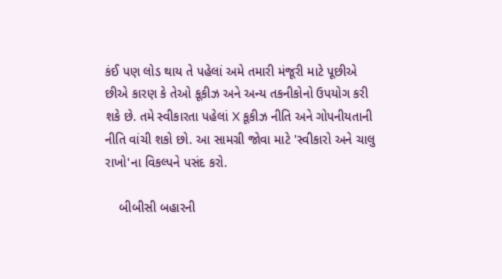કંઈ પણ લોડ થાય તે પહેલાં અમે તમારી મંજૂરી માટે પૂછીએ છીએ કારણ કે તેઓ કૂકીઝ અને અન્ય તકનીકોનો ઉપયોગ કરી શકે છે. તમે સ્વીકારતા પહેલાં X કૂકીઝ નીતિ અને ગોપનીયતાની નીતિ વાંચી શકો છો. આ સામગ્રી જોવા માટે 'સ્વીકારો અને ચાલુ રાખો'ના વિકલ્પને પસંદ કરો.

    બીબીસી બહારની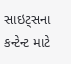સાઇટ્સના કન્ટેન્ટ માટે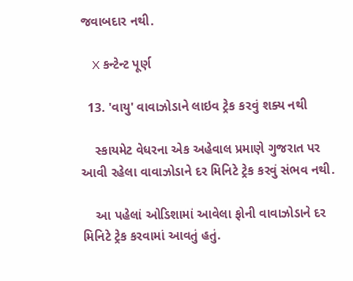જવાબદાર નથી.

    X કન્ટેન્ટ પૂર્ણ

  13. 'વાયુ' વાવાઝોડાને લાઇવ ટ્રેક કરવું શક્ય નથી

    સ્કાયમેટ વેધરના એક અહેવાલ પ્રમાણે ગુજરાત પર આવી રહેલા વાવાઝોડાને દર મિનિટે ટ્રેક કરવું સંભવ નથી.

    આ પહેલાં ઓડિશામાં આવેલા ફોની વાવાઝોડાને દર મિનિટે ટ્રેક કરવામાં આવતું હતું.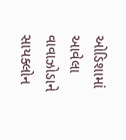ઓડિશામાં આવેલા વાવાઝોડાને સાયક્લોન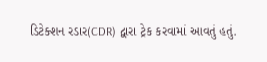ડિટેક્શન રડાર(CDR) દ્વારા ટ્રેક કરવામાં આવતું હતું.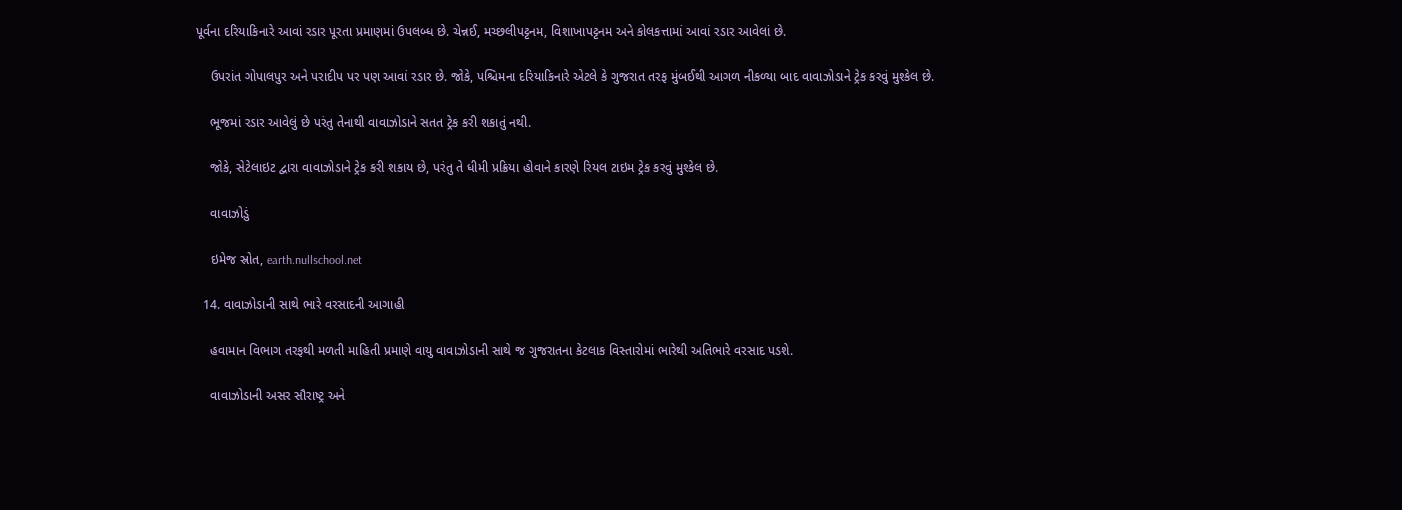પૂર્વના દરિયાકિનારે આવાં રડાર પૂરતા પ્રમાણમાં ઉપલબ્ધ છે. ચેન્નઈ, મચ્છલીપટ્ટનમ, વિશાખાપટ્ટનમ અને કોલકત્તામાં આવાં રડાર આવેલાં છે.

    ઉપરાંત ગોપાલપુર અને પરાદીપ પર પણ આવાં રડાર છે. જોકે, પશ્ચિમના દરિયાકિનારે એટલે કે ગુજરાત તરફ મુંબઈથી આગળ નીકળ્યા બાદ વાવાઝોડાને ટ્રેક કરવું મુશ્કેલ છે.

    ભૂજમાં રડાર આવેલું છે પરંતુ તેનાથી વાવાઝોડાને સતત ટ્રેક કરી શકાતું નથી.

    જોકે, સેટેલાઇટ દ્વારા વાવાઝોડાને ટ્રેક કરી શકાય છે, પરંતુ તે ધીમી પ્રક્રિયા હોવાને કારણે રિયલ ટાઇમ ટ્રેક કરવું મુશ્કેલ છે.

    વાવાઝોડું

    ઇમેજ સ્રોત, earth.nullschool.net

  14. વાવાઝોડાની સાથે ભારે વરસાદની આગાહી

    હવામાન વિભાગ તરફથી મળતી માહિતી પ્રમાણે વાયુ વાવાઝોડાની સાથે જ ગુજરાતના કેટલાક વિસ્તારોમાં ભારેથી અતિભારે વરસાદ પડશે.

    વાવાઝોડાની અસર સૌરાષ્ટ્ર અને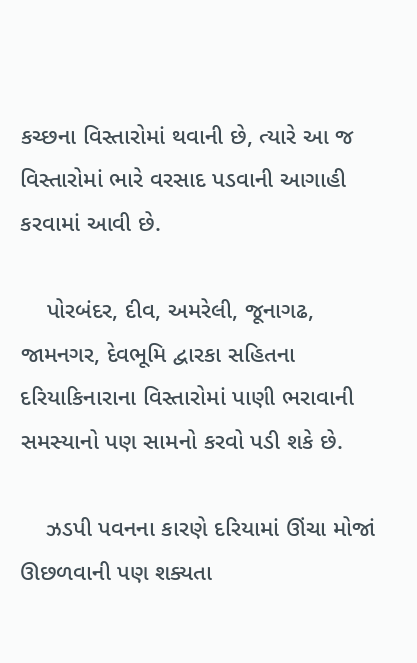કચ્છના વિસ્તારોમાં થવાની છે, ત્યારે આ જ વિસ્તારોમાં ભારે વરસાદ પડવાની આગાહી કરવામાં આવી છે.

    પોરબંદર, દીવ, અમરેલી, જૂનાગઢ, જામનગર, દેવભૂમિ દ્વારકા સહિતના દરિયાકિનારાના વિસ્તારોમાં પાણી ભરાવાની સમસ્યાનો પણ સામનો કરવો પડી શકે છે.

    ઝડપી પવનના કારણે દરિયામાં ઊંચા મોજાં ઊછળવાની પણ શક્યતા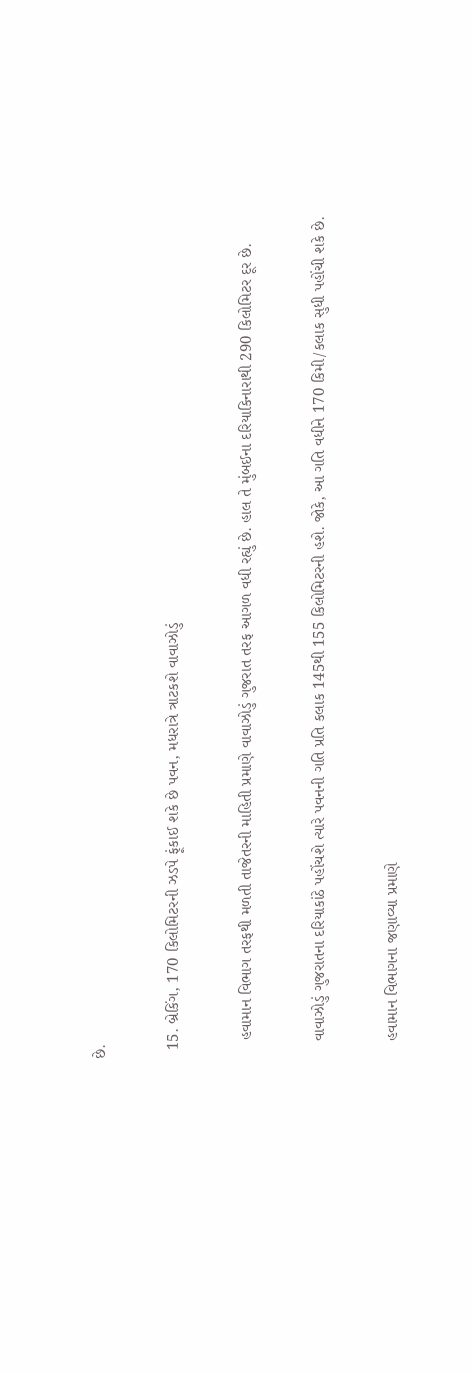છે.

  15. બ્રેકિંગ, 170 કિલોમિટરની ઝડપે ફૂંકાઈ શકે છે પવન, મધરાત્રે ત્રાટકશે વાવાઝોડું

    હવામાન વિભાગ તરફથી મળતી તાજેતરની માહિતી પ્રમાણે વાવાઝોડું ગુજરાત તરફ આગળ વધી રહ્યું છે. હાલ તે મુંબઈના દરિયાકિનારાથી 290 કિલોમિટર દૂર છે.

    વાવાઝોડું ગુજરાતના દરિયાકાંઠે પહોંચશે ત્યારે પવનની ગતિ પ્રતિ કલાક 145થી 155 કિલોમિટરની હશે. જોકે, આ ગતિ વધીને 170 કિમી/કલાક સુધી પહોંચી શકે છે.

    હવામાન વિભાગના જણાવ્યા પ્રમાણે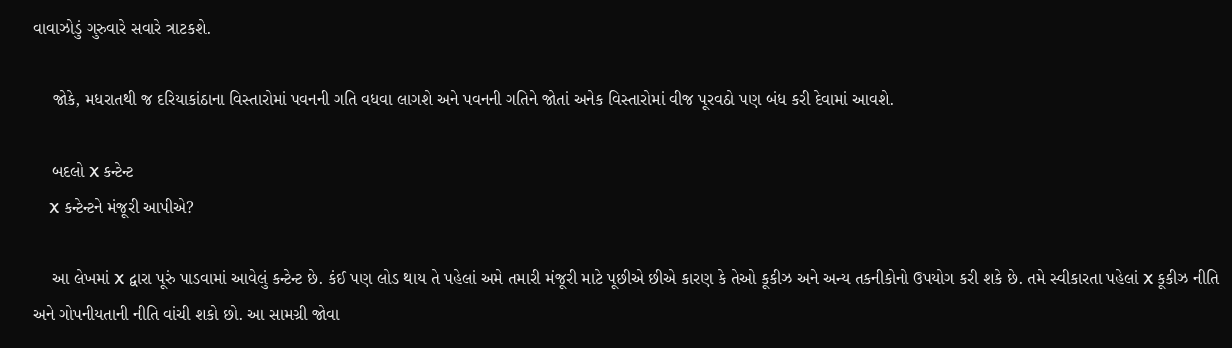વાવાઝોડું ગુરુવારે સવારે ત્રાટકશે.

    જોકે, મધરાતથી જ દરિયાકાંઠાના વિસ્તારોમાં પવનની ગતિ વધવા લાગશે અને પવનની ગતિને જોતાં અનેક વિસ્તારોમાં વીજ પૂરવઠો પણ બંધ કરી દેવામાં આવશે.

    બદલો X કન્ટેન્ટ
    X કન્ટેન્ટને મંજૂરી આપીએ?

    આ લેખમાં X દ્વારા પૂરું પાડવામાં આવેલું કન્ટેન્ટ છે. કંઈ પણ લોડ થાય તે પહેલાં અમે તમારી મંજૂરી માટે પૂછીએ છીએ કારણ કે તેઓ કૂકીઝ અને અન્ય તકનીકોનો ઉપયોગ કરી શકે છે. તમે સ્વીકારતા પહેલાં X કૂકીઝ નીતિ અને ગોપનીયતાની નીતિ વાંચી શકો છો. આ સામગ્રી જોવા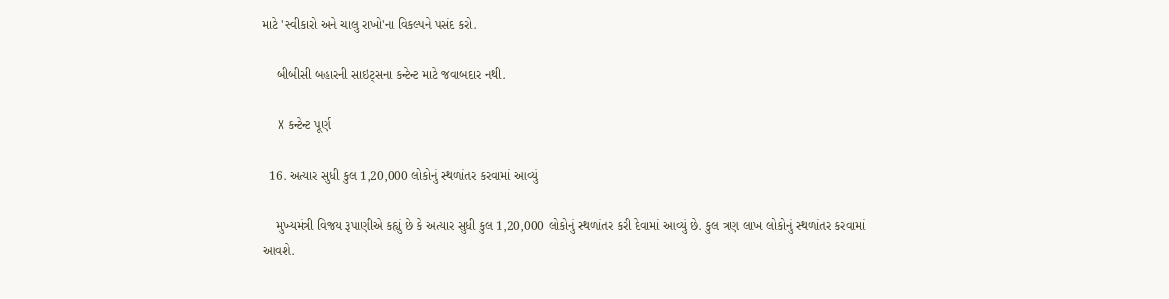માટે 'સ્વીકારો અને ચાલુ રાખો'ના વિકલ્પને પસંદ કરો.

    બીબીસી બહારની સાઇટ્સના કન્ટેન્ટ માટે જવાબદાર નથી.

    X કન્ટેન્ટ પૂર્ણ

  16. અત્યાર સુધી કુલ 1,20,000 લોકોનું સ્થળાંતર કરવામાં આવ્યું

    મુખ્યમંત્રી વિજય રૂપાણીએ કહ્યું છે કે અત્યાર સુધી કુલ 1,20,000 લોકોનું સ્થળાંતર કરી દેવામાં આવ્યું છે. કુલ ત્રણ લાખ લોકોનું સ્થળાંતર કરવામાં આવશે.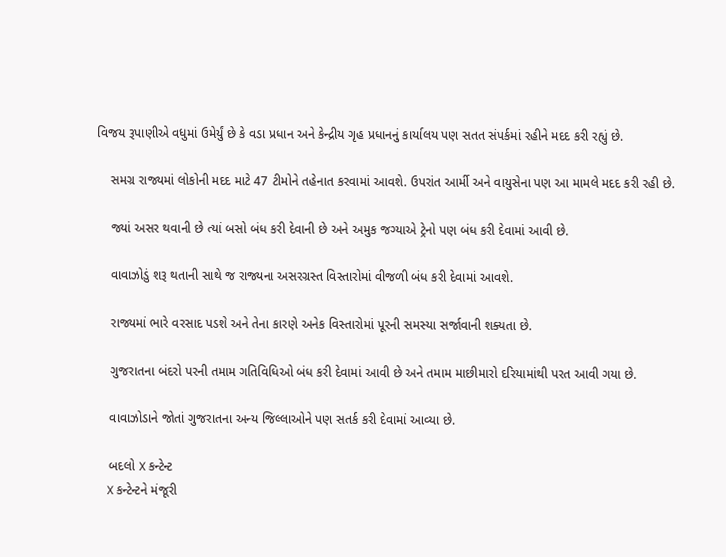વિજય રૂપાણીએ વધુમાં ઉમેર્યું છે કે વડા પ્રધાન અને કેન્દ્રીય ગૃહ પ્રધાનનું કાર્યાલય પણ સતત સંપર્કમાં રહીને મદદ કરી રહ્યું છે.

    સમગ્ર રાજ્યમાં લોકોની મદદ માટે 47 ટીમોને તહેનાત કરવામાં આવશે. ઉપરાંત આર્મી અને વાયુસેના પણ આ મામલે મદદ કરી રહી છે.

    જ્યાં અસર થવાની છે ત્યાં બસો બંધ કરી દેવાની છે અને અમુક જગ્યાએ ટ્રેનો પણ બંધ કરી દેવામાં આવી છે.

    વાવાઝોડું શરૂ થતાની સાથે જ રાજ્યના અસરગ્રસ્ત વિસ્તારોમાં વીજળી બંધ કરી દેવામાં આવશે.

    રાજ્યમાં ભારે વરસાદ પડશે અને તેના કારણે અનેક વિસ્તારોમાં પૂરની સમસ્યા સર્જાવાની શક્યતા છે.

    ગુજરાતના બંદરો પરની તમામ ગતિવિધિઓ બંધ કરી દેવામાં આવી છે અને તમામ માછીમારો દરિયામાંથી પરત આવી ગયા છે.

    વાવાઝોડાને જોતાં ગુજરાતના અન્ય જિલ્લાઓને પણ સતર્ક કરી દેવામાં આવ્યા છે.

    બદલો X કન્ટેન્ટ
    X કન્ટેન્ટને મંજૂરી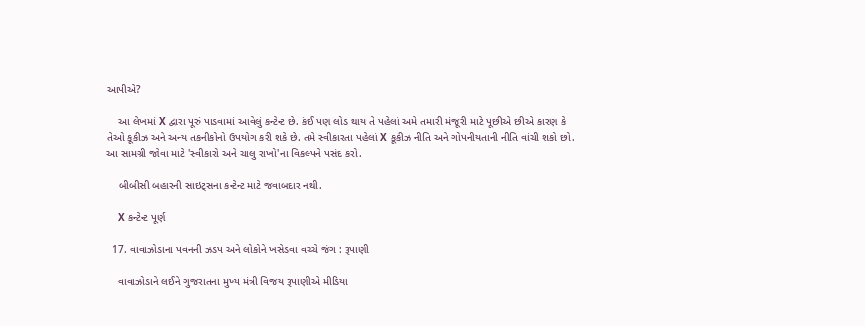આપીએ?

    આ લેખમાં X દ્વારા પૂરું પાડવામાં આવેલું કન્ટેન્ટ છે. કંઈ પણ લોડ થાય તે પહેલાં અમે તમારી મંજૂરી માટે પૂછીએ છીએ કારણ કે તેઓ કૂકીઝ અને અન્ય તકનીકોનો ઉપયોગ કરી શકે છે. તમે સ્વીકારતા પહેલાં X કૂકીઝ નીતિ અને ગોપનીયતાની નીતિ વાંચી શકો છો. આ સામગ્રી જોવા માટે 'સ્વીકારો અને ચાલુ રાખો'ના વિકલ્પને પસંદ કરો.

    બીબીસી બહારની સાઇટ્સના કન્ટેન્ટ માટે જવાબદાર નથી.

    X કન્ટેન્ટ પૂર્ણ

  17. વાવાઝોડાના પવનની ઝડપ અને લોકોને ખસેડવા વચ્ચે જંગ : રૂપાણી

    વાવાઝોડાને લઈને ગુજરાતના મુખ્ય મંત્રી વિજય રૂપાણીએ મીડિયા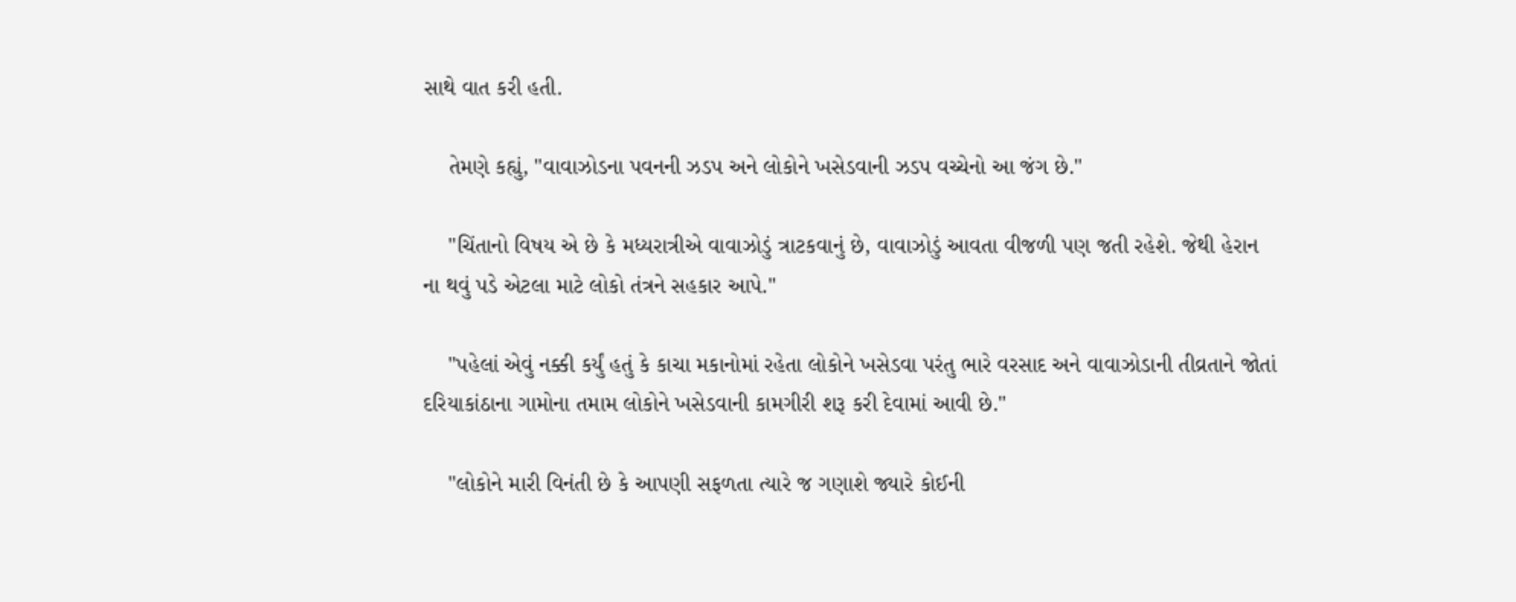સાથે વાત કરી હતી.

    તેમણે કહ્યું, "વાવાઝોડના પવનની ઝડપ અને લોકોને ખસેડવાની ઝડપ વચ્ચેનો આ જંગ છે."

    "ચિંતાનો વિષય એ છે કે મધ્યરાત્રીએ વાવાઝોડું ત્રાટકવાનું છે, વાવાઝોડું આવતા વીજળી પણ જતી રહેશે. જેથી હેરાન ના થવું પડે એટલા માટે લોકો તંત્રને સહકાર આપે."

    "પહેલાં એવું નક્કી કર્યું હતું કે કાચા મકાનોમાં રહેતા લોકોને ખસેડવા પરંતુ ભારે વરસાદ અને વાવાઝોડાની તીવ્રતાને જોતાં દરિયાકાંઠાના ગામોના તમામ લોકોને ખસેડવાની કામગીરી શરૂ કરી દેવામાં આવી છે."

    "લોકોને મારી વિનંતી છે કે આપણી સફળતા ત્યારે જ ગણાશે જ્યારે કોઈની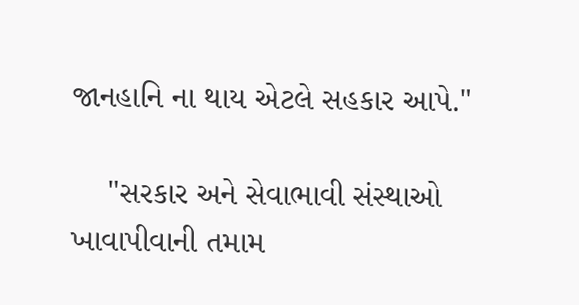જાનહાનિ ના થાય એટલે સહકાર આપે."

    "સરકાર અને સેવાભાવી સંસ્થાઓ ખાવાપીવાની તમામ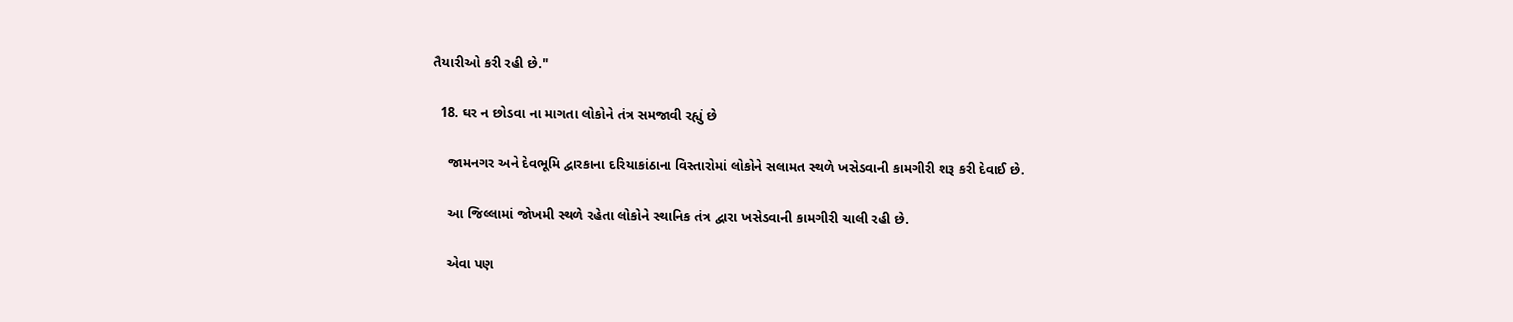તૈયારીઓ કરી રહી છે."

  18. ઘર ન છોડવા ના માગતા લોકોને તંત્ર સમજાવી રહ્યું છે

    જામનગર અને દેવભૂમિ દ્વારકાના દરિયાકાંઠાના વિસ્તારોમાં લોકોને સલામત સ્થળે ખસેડવાની કામગીરી શરૂ કરી દેવાઈ છે.

    આ જિલ્લામાં જોખમી સ્થળે રહેતા લોકોને સ્થાનિક તંત્ર દ્વારા ખસેડવાની કામગીરી ચાલી રહી છે.

    એવા પણ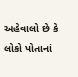અહેવાલો છે કે લોકો પોતાનાં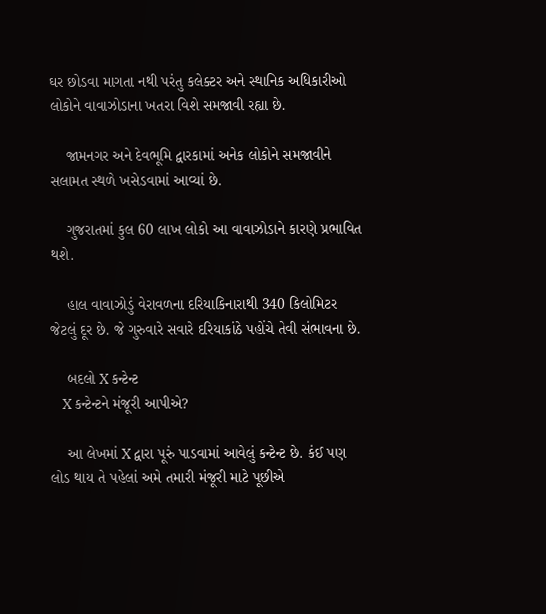ઘર છોડવા માગતા નથી પરંતુ કલેક્ટર અને સ્થાનિક અધિકારીઓ લોકોને વાવાઝોડાના ખતરા વિશે સમજાવી રહ્યા છે.

    જામનગર અને દેવભૂમિ દ્વારકામાં અનેક લોકોને સમજાવીને સલામત સ્થળે ખસેડવામાં આવ્યાં છે.

    ગુજરાતમાં કુલ 60 લાખ લોકો આ વાવાઝોડાને કારણે પ્રભાવિત થશે.

    હાલ વાવાઝોડું વેરાવળના દરિયાકિનારાથી 340 કિલોમિટર જેટલું દૂર છે. જે ગુરુવારે સવારે દરિયાકાંઠે પહોંચે તેવી સંભાવના છે.

    બદલો X કન્ટેન્ટ
    X કન્ટેન્ટને મંજૂરી આપીએ?

    આ લેખમાં X દ્વારા પૂરું પાડવામાં આવેલું કન્ટેન્ટ છે. કંઈ પણ લોડ થાય તે પહેલાં અમે તમારી મંજૂરી માટે પૂછીએ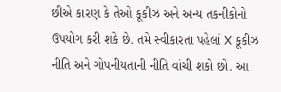છીએ કારણ કે તેઓ કૂકીઝ અને અન્ય તકનીકોનો ઉપયોગ કરી શકે છે. તમે સ્વીકારતા પહેલાં X કૂકીઝ નીતિ અને ગોપનીયતાની નીતિ વાંચી શકો છો. આ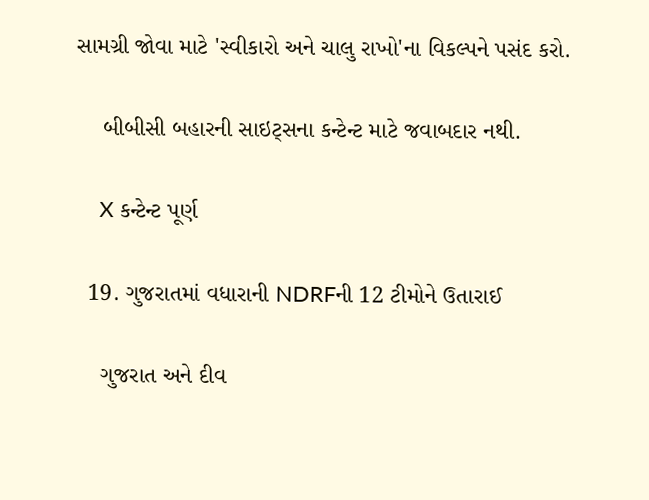સામગ્રી જોવા માટે 'સ્વીકારો અને ચાલુ રાખો'ના વિકલ્પને પસંદ કરો.

    બીબીસી બહારની સાઇટ્સના કન્ટેન્ટ માટે જવાબદાર નથી.

    X કન્ટેન્ટ પૂર્ણ

  19. ગુજરાતમાં વધારાની NDRFની 12 ટીમોને ઉતારાઈ

    ગુજરાત અને દીવ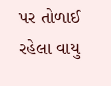પર તોળાઈ રહેલા વાયુ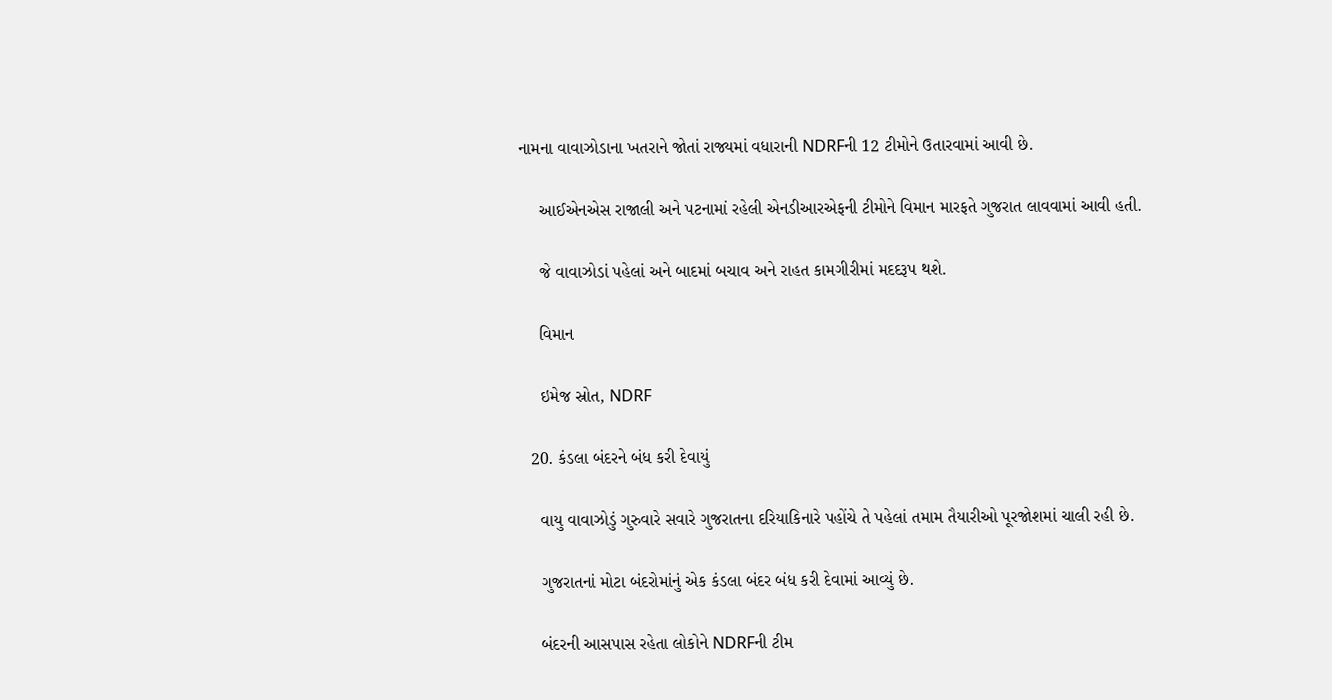નામના વાવાઝોડાના ખતરાને જોતાં રાજ્યમાં વધારાની NDRFની 12 ટીમોને ઉતારવામાં આવી છે.

    આઈએનએસ રાજાલી અને પટનામાં રહેલી એનડીઆરએફની ટીમોને વિમાન મારફતે ગુજરાત લાવવામાં આવી હતી.

    જે વાવાઝોડાં પહેલાં અને બાદમાં બચાવ અને રાહત કામગીરીમાં મદદરૂપ થશે.

    વિમાન

    ઇમેજ સ્રોત, NDRF

  20. કંડલા બંદરને બંધ કરી દેવાયું

    વાયુ વાવાઝોડું ગુરુવારે સવારે ગુજરાતના દરિયાકિનારે પહોંચે તે પહેલાં તમામ તૈયારીઓ પૂરજોશમાં ચાલી રહી છે.

    ગુજરાતનાં મોટા બંદરોમાંનું એક કંડલા બંદર બંધ કરી દેવામાં આવ્યું છે.

    બંદરની આસપાસ રહેતા લોકોને NDRFની ટીમ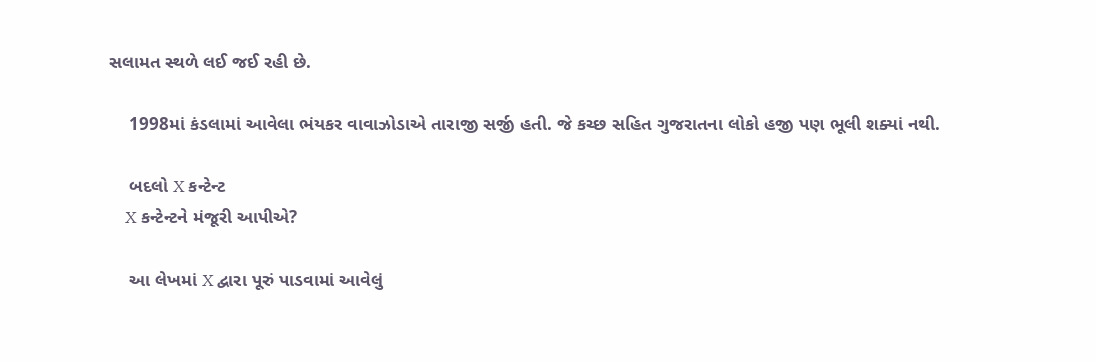સલામત સ્થળે લઈ જઈ રહી છે.

    1998માં કંડલામાં આવેલા ભંયકર વાવાઝોડાએ તારાજી સર્જી હતી. જે કચ્છ સહિત ગુજરાતના લોકો હજી પણ ભૂલી શક્યાં નથી.

    બદલો X કન્ટેન્ટ
    X કન્ટેન્ટને મંજૂરી આપીએ?

    આ લેખમાં X દ્વારા પૂરું પાડવામાં આવેલું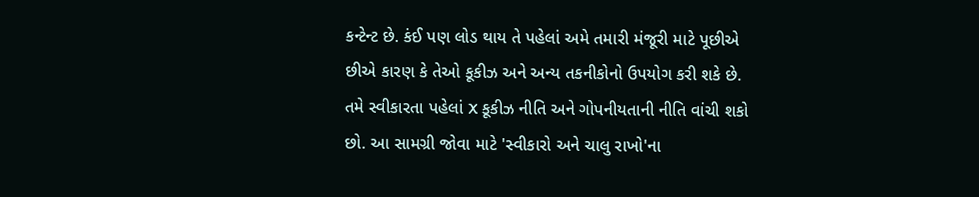કન્ટેન્ટ છે. કંઈ પણ લોડ થાય તે પહેલાં અમે તમારી મંજૂરી માટે પૂછીએ છીએ કારણ કે તેઓ કૂકીઝ અને અન્ય તકનીકોનો ઉપયોગ કરી શકે છે. તમે સ્વીકારતા પહેલાં X કૂકીઝ નીતિ અને ગોપનીયતાની નીતિ વાંચી શકો છો. આ સામગ્રી જોવા માટે 'સ્વીકારો અને ચાલુ રાખો'ના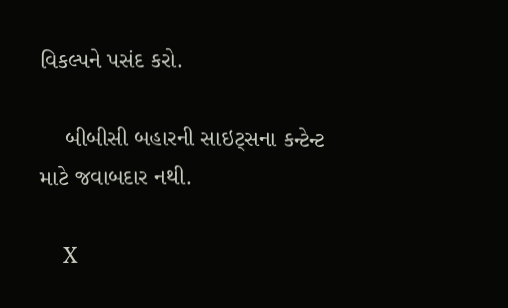વિકલ્પને પસંદ કરો.

    બીબીસી બહારની સાઇટ્સના કન્ટેન્ટ માટે જવાબદાર નથી.

    X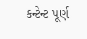કન્ટેન્ટ પૂર્ણ